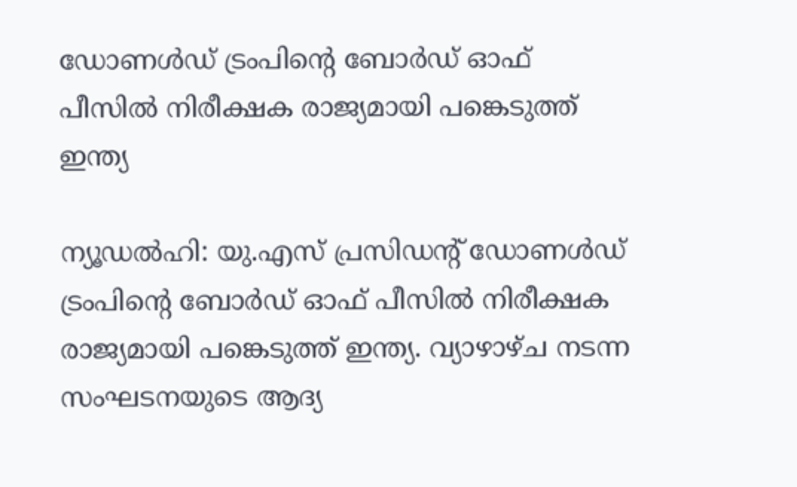ഡോണൾഡ് ട്രംപിന്റെ ബോർഡ് ഓഫ് പീസിൽ നിരീക്ഷക രാജ്യമായി പങ്കെടുത്ത് ഇന്ത്യ

ന്യൂഡൽഹി: യു.എസ് പ്രസിഡന്റ് ഡോണൾഡ് ട്രംപിന്റെ ബോർഡ് ഓഫ് പീസിൽ നിരീക്ഷക രാജ്യമായി പങ്കെടുത്ത് ഇന്ത്യ. വ്യാഴാഴ്ച നടന്ന സംഘടനയുടെ ആദ്യ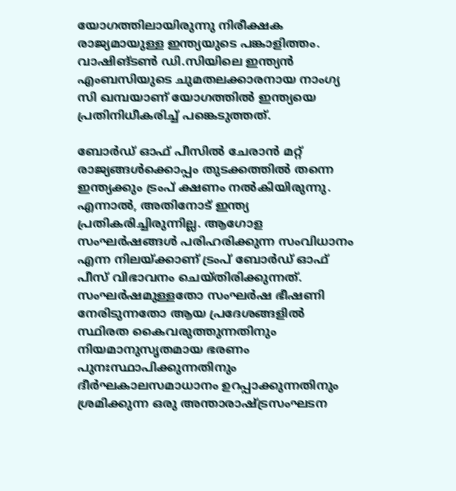യോഗത്തിലായിരുന്നു നിരീക്ഷക രാജ്യമായുള്ള ഇന്ത്യയുടെ പങ്കാളിത്തം. വാഷിങ്ടൺ ഡി.സിയിലെ ഇന്ത്യൻ എംബസിയുടെ ചുമതലക്കാരനായ നാംഗ്യ സി ഖമ്പയാണ് യോഗത്തിൽ ഇന്ത്യയെ പ്രതിനിധീകരിച്ച് പങ്കെടുത്തത്.

ബോർഡ് ഓഫ് പീസിൽ ചേരാൻ മറ്റ് രാജ്യങ്ങൾക്കൊപ്പം തുടക്കത്തിൽ തന്നെ ഇന്ത്യക്കും ട്രംപ് ക്ഷണം നൽകിയിരുന്നു. എന്നാൽ, അതിനോട് ഇന്ത്യ പ്രതികരിച്ചിരുന്നില്ല. ആഗോള സംഘർഷങ്ങൾ പരിഹരിക്കുന്ന സംവിധാനം എന്ന നിലയ്ക്കാണ് ട്രംപ് ബോർഡ് ഓഫ് പീസ് വിഭാവനം ചെയ്തിരിക്കുന്നത്. സംഘർഷമുള്ളതോ സംഘർഷ ഭീഷണി നേരിടുന്നതോ ആയ പ്രദേശങ്ങളിൽ സ്ഥിരത കൈവരുത്തുന്നതിനും നിയമാനുസൃതമായ ഭരണം പുനഃസ്ഥാപിക്കുന്നതിനും ദീർഘകാലസമാധാനം ഉറപ്പാക്കുന്നതിനും ശ്രമിക്കുന്ന ഒരു അന്താരാഷ്ട്രസംഘടന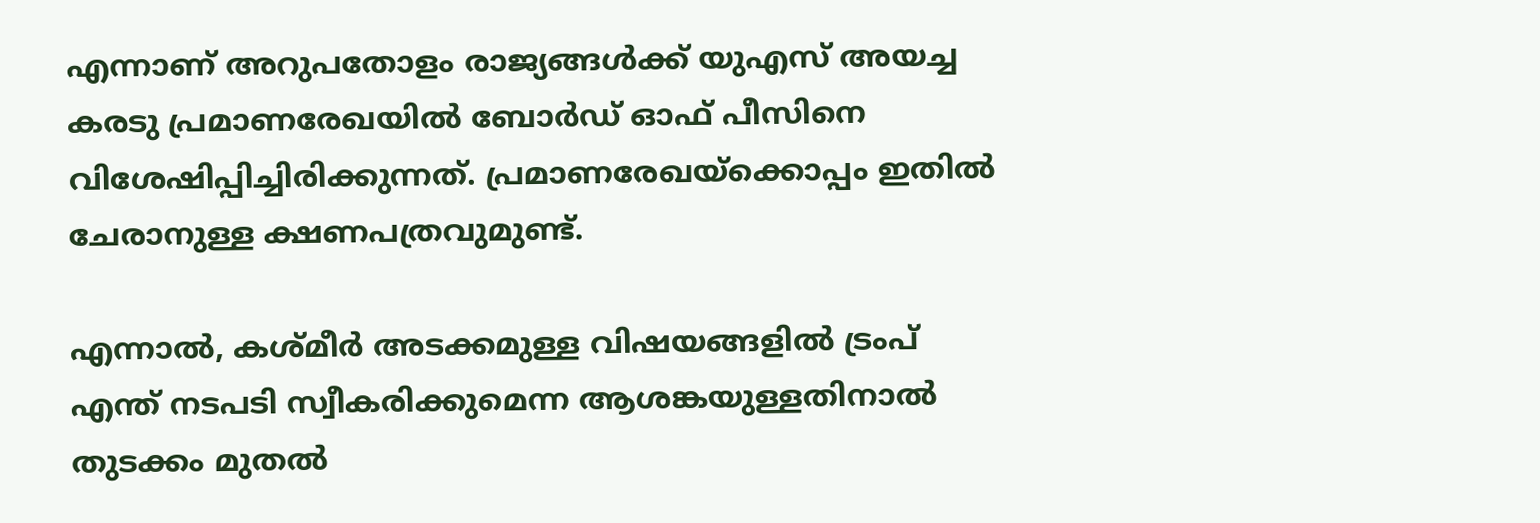എന്നാണ് അറുപതോളം രാജ്യങ്ങൾക്ക് യുഎസ് അയച്ച കരടു പ്രമാണരേഖയിൽ ബോർഡ് ഓഫ് പീസിനെ വിശേഷിപ്പിച്ചിരിക്കുന്നത്. പ്രമാണരേഖയ്ക്കൊപ്പം ഇതിൽ ചേരാനുള്ള ക്ഷണപത്രവുമുണ്ട്.

എന്നാൽ, കശ്മീർ അടക്കമുള്ള വിഷയങ്ങളിൽ ട്രംപ് എന്ത് നടപടി സ്വീകരിക്കുമെന്ന ആശങ്കയുള്ളതിനാൽ തുടക്കം മുതൽ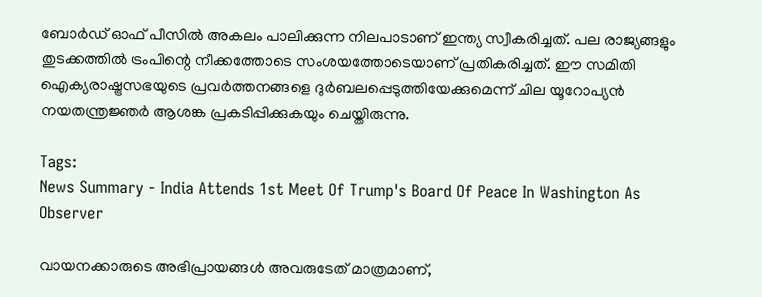ബോർഡ് ഓഫ് പീസിൽ അകലം പാലിക്കുന്ന നിലപാടാണ് ഇന്ത്യ സ്വീകരിച്ചത്. പല രാജ്യങ്ങളും തുടക്കത്തിൽ ട്രംപിന്റെ നീക്കത്തോടെ സംശയത്തോടെയാണ് പ്രതികരിച്ചത്. ഈ സമിതി ഐക്യരാഷ്ട്രസഭയുടെ പ്രവർത്തനങ്ങളെ ദുർബലപ്പെടുത്തിയേക്കുമെന്ന് ചില യൂറോപ്യൻ നയതന്ത്രജ്ഞർ ആശങ്ക പ്രകടിപ്പിക്കുകയും ചെയ്തിരുന്നു.

Tags:
News Summary - India Attends 1st Meet Of Trump's Board Of Peace In Washington As Observer

വായനക്കാരുടെ അഭിപ്രായങ്ങള്‍ അവരുടേത് മാത്രമാണ്,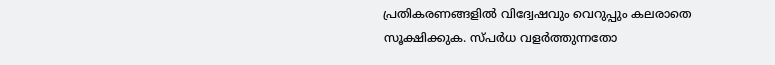പ്രതികരണങ്ങളിൽ വിദ്വേഷവും വെറുപ്പും കലരാതെ സൂക്ഷിക്കുക. സ്പർധ വളർത്തുന്നതോ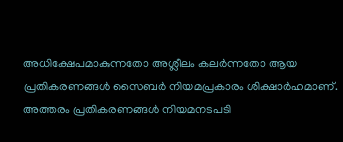അധിക്ഷേപമാകുന്നതോ അശ്ലീലം കലർന്നതോ ആയ പ്രതികരണങ്ങൾ സൈബർ നിയമപ്രകാരം ശിക്ഷാർഹമാണ്. അത്തരം പ്രതികരണങ്ങൾ നിയമനടപടി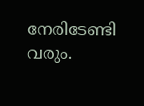നേരിടേണ്ടി വരും.